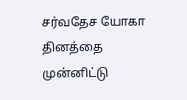சர்வதேச யோகா தினத்தை முன்னிட்டு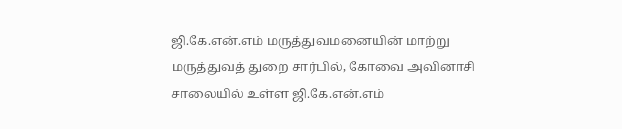ஜி.கே.என்.எம் மருத்துவமனையின் மாற்று மருத்துவத் துறை சார்பில், கோவை அவினாசி சாலையில் உள்ள ஜி.கே.என்.எம்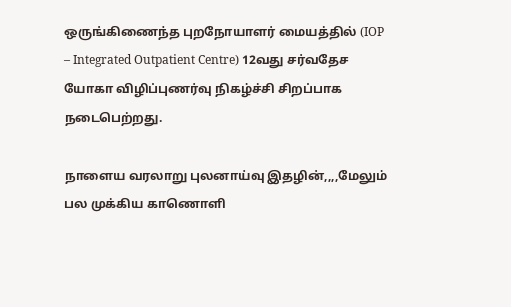ஒருங்கிணைந்த புறநோயாளர் மையத்தில் (IOP – Integrated Outpatient Centre) 12வது சர்வதேச யோகா விழிப்புணர்வு நிகழ்ச்சி சிறப்பாக நடைபெற்றது.

நாளைய வரலாறு புலனாய்வு இதழின்,,,,மேலும் பல முக்கிய காணொளி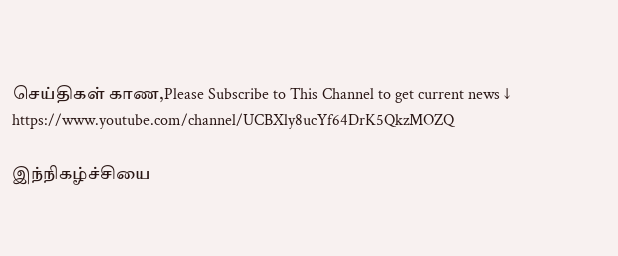செய்திகள் காண,Please Subscribe to This Channel to get current news ↓
https://www.youtube.com/channel/UCBXly8ucYf64DrK5QkzMOZQ

இந்நிகழ்ச்சியை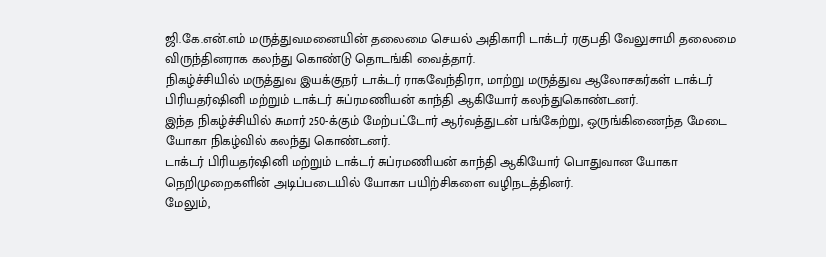ஜி.கே.என்.எம் மருத்துவமனையின் தலைமை செயல் அதிகாரி டாக்டர் ரகுபதி வேலுசாமி தலைமை விருந்தினராக கலந்து கொண்டு தொடங்கி வைத்தார்.
நிகழ்ச்சியில் மருத்துவ இயக்குநர் டாக்டர் ராகவேந்திரா, மாற்று மருத்துவ ஆலோசகர்கள் டாக்டர் பிரியதர்ஷினி மற்றும் டாக்டர் சுப்ரமணியன் காந்தி ஆகியோர் கலந்துகொண்டனர்.
இந்த நிகழ்ச்சியில் சுமார் 250-க்கும் மேற்பட்டோர் ஆர்வத்துடன் பங்கேற்று, ஒருங்கிணைந்த மேடை யோகா நிகழ்வில் கலந்து கொண்டனர்.
டாக்டர் பிரியதர்ஷினி மற்றும் டாக்டர் சுப்ரமணியன் காந்தி ஆகியோர் பொதுவான யோகா நெறிமுறைகளின் அடிப்படையில் யோகா பயிற்சிகளை வழிநடத்தினர்.
மேலும்,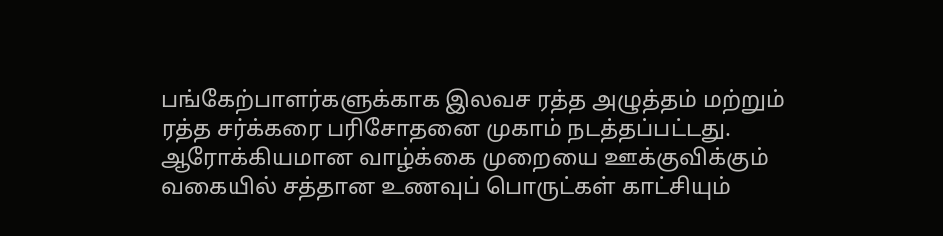பங்கேற்பாளர்களுக்காக இலவச ரத்த அழுத்தம் மற்றும் ரத்த சர்க்கரை பரிசோதனை முகாம் நடத்தப்பட்டது.
ஆரோக்கியமான வாழ்க்கை முறையை ஊக்குவிக்கும் வகையில் சத்தான உணவுப் பொருட்கள் காட்சியும்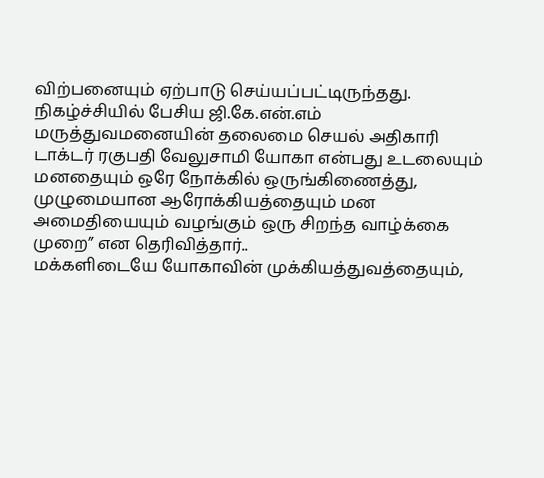விற்பனையும் ஏற்பாடு செய்யப்பட்டிருந்தது.
நிகழ்ச்சியில் பேசிய ஜி.கே.என்.எம் மருத்துவமனையின் தலைமை செயல் அதிகாரி டாக்டர் ரகுபதி வேலுசாமி யோகா என்பது உடலையும் மனதையும் ஒரே நோக்கில் ஒருங்கிணைத்து, முழுமையான ஆரோக்கியத்தையும் மன அமைதியையும் வழங்கும் ஒரு சிறந்த வாழ்க்கை முறை” என தெரிவித்தார்..
மக்களிடையே யோகாவின் முக்கியத்துவத்தையும்,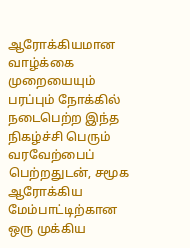ஆரோக்கியமான வாழ்க்கை முறையையும் பரப்பும் நோக்கில் நடைபெற்ற இந்த நிகழ்ச்சி பெரும் வரவேற்பைப் பெற்றதுடன், சமூக ஆரோக்கிய மேம்பாட்டிற்கான ஒரு முக்கிய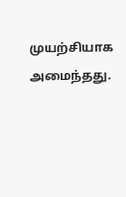முயற்சியாக அமைந்தது.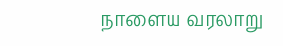நாளைய வரலாறு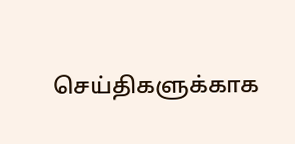செய்திகளுக்காக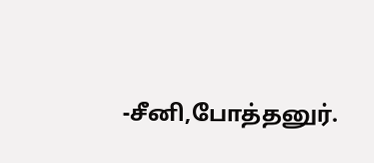-சீனி,போத்தனுர்.